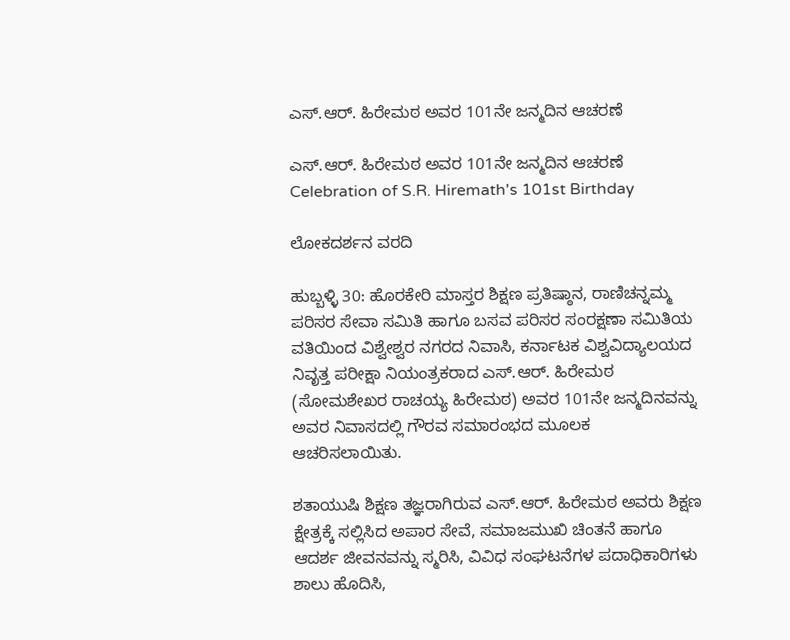ಎಸ್‌.ಆರ್‌. ಹಿರೇಮಠ ಅವರ 101ನೇ ಜನ್ಮದಿನ ಆಚರಣೆ

ಎಸ್‌.ಆರ್‌. ಹಿರೇಮಠ ಅವರ 101ನೇ ಜನ್ಮದಿನ ಆಚರಣೆ  Celebration of S.R. Hiremath's 101st Birthday

ಲೋಕದರ್ಶನ ವರದಿ

ಹುಬ್ಬಳ್ಳಿ 30: ಹೊರಕೇರಿ ಮಾಸ್ತರ ಶಿಕ್ಷಣ ಪ್ರತಿಷ್ಠಾನ, ರಾಣಿಚನ್ನಮ್ಮ ಪರಿಸರ ಸೇವಾ ಸಮಿತಿ ಹಾಗೂ ಬಸವ ಪರಿಸರ ಸಂರಕ್ಷಣಾ ಸಮಿತಿಯ ವತಿಯಿಂದ ವಿಶ್ವೇಶ್ವರ ನಗರದ ನಿವಾಸಿ, ಕರ್ನಾಟಕ ವಿಶ್ವವಿದ್ಯಾಲಯದ ನಿವೃತ್ತ ಪರೀಕ್ಷಾ ನಿಯಂತ್ರಕರಾದ ಎಸ್‌.ಆರ್‌. ಹಿರೇಮಠ (ಸೋಮಶೇಖರ ರಾಚಯ್ಯ ಹಿರೇಮಠ) ಅವರ 101ನೇ ಜನ್ಮದಿನವನ್ನು ಅವರ ನಿವಾಸದಲ್ಲಿ ಗೌರವ ಸಮಾರಂಭದ ಮೂಲಕ ಆಚರಿಸಲಾಯಿತು.

ಶತಾಯುಷಿ ಶಿಕ್ಷಣ ತಜ್ಞರಾಗಿರುವ ಎಸ್‌.ಆರ್‌. ಹಿರೇಮಠ ಅವರು ಶಿಕ್ಷಣ ಕ್ಷೇತ್ರಕ್ಕೆ ಸಲ್ಲಿಸಿದ ಅಪಾರ ಸೇವೆ, ಸಮಾಜಮುಖಿ ಚಿಂತನೆ ಹಾಗೂ ಆದರ್ಶ ಜೀವನವನ್ನು ಸ್ಮರಿಸಿ, ವಿವಿಧ ಸಂಘಟನೆಗಳ ಪದಾಧಿಕಾರಿಗಳು ಶಾಲು ಹೊದಿಸಿ,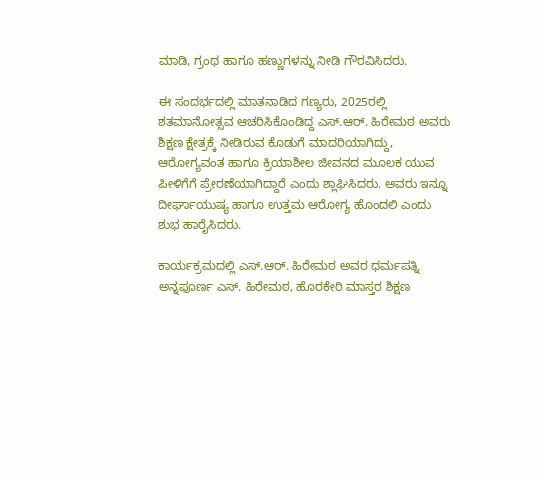ಮಾಡಿ, ಗ್ರಂಥ ಹಾಗೂ ಹಣ್ಣುಗಳನ್ನು ನೀಡಿ ಗೌರವಿಸಿದರು.

ಈ ಸಂದರ್ಭದಲ್ಲಿ ಮಾತನಾಡಿದ ಗಣ್ಯರು, 2025ರಲ್ಲಿ ಶತಮಾನೋತ್ಸವ ಆಚರಿಸಿಕೊಂಡಿದ್ದ ಎಸ್‌.ಆರ್‌. ಹಿರೇಮಠ ಅವರು ಶಿಕ್ಷಣ ಕ್ಷೇತ್ರಕ್ಕೆ ನೀಡಿರುವ ಕೊಡುಗೆ ಮಾದರಿಯಾಗಿದ್ದು, ಆರೋಗ್ಯವಂತ ಹಾಗೂ ಕ್ರಿಯಾಶೀಲ ಜೀವನದ ಮೂಲಕ ಯುವ ಪೀಳಿಗೆಗೆ ಪ್ರೇರಣೆಯಾಗಿದ್ದಾರೆ ಎಂದು ಶ್ಲಾಘಿಸಿದರು. ಅವರು ಇನ್ನೂ ದೀರ್ಘಾಯುಷ್ಯ ಹಾಗೂ ಉತ್ತಮ ಆರೋಗ್ಯ ಹೊಂದಲಿ ಎಂದು ಶುಭ ಹಾರೈಸಿದರು.

ಕಾರ್ಯಕ್ರಮದಲ್ಲಿ ಎಸ್‌.ಆರ್‌. ಹಿರೇಮಠ ಅವರ ಧರ್ಮಪತ್ನಿ ಅನ್ನಪೂರ್ಣ ಎಸ್‌. ಹಿರೇಮಠ, ಹೊರಕೇರಿ ಮಾಸ್ತರ ಶಿಕ್ಷಣ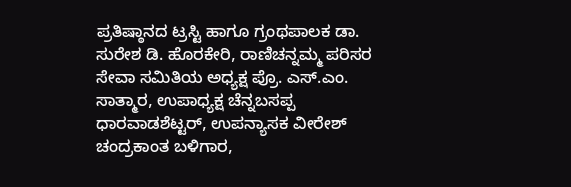ಪ್ರತಿಷ್ಠಾನದ ಟ್ರಸ್ಟಿ ಹಾಗೂ ಗ್ರಂಥಪಾಲಕ ಡಾ. ಸುರೇಶ ಡಿ. ಹೊರಕೇರಿ, ರಾಣಿಚನ್ನಮ್ಮ ಪರಿಸರ ಸೇವಾ ಸಮಿತಿಯ ಅಧ್ಯಕ್ಷ ಪ್ರೊ. ಎಸ್‌.ಎಂ. ಸಾತ್ಮಾರ, ಉಪಾಧ್ಯಕ್ಷ ಚೆನ್ನಬಸಪ್ಪ ಧಾರವಾಡಶೆಟ್ಟರ್, ಉಪನ್ಯಾಸಕ ವೀರೇಶ್ ಚಂದ್ರಕಾಂತ ಬಳಿಗಾರ,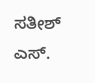ಸತೀಶ್ ಎಸ್‌.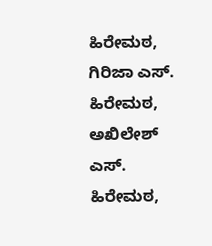ಹಿರೇಮಠ, ಗಿರಿಜಾ ಎಸ್‌. ಹಿರೇಮಠ, ಅಖಿಲೇಶ್ ಎಸ್‌. ಹಿರೇಮಠ,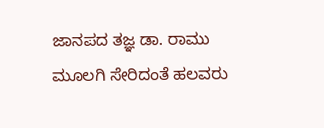ಜಾನಪದ ತಜ್ಞ ಡಾ. ರಾಮು ಮೂಲಗಿ ಸೇರಿದಂತೆ ಹಲವರು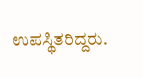ಉಪಸ್ಥಿತರಿದ್ದರು.